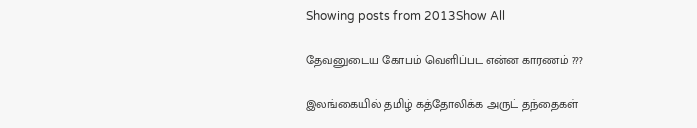Showing posts from 2013Show All

தேவனுடைய கோபம் வெளிப்பட என்ன காரணம் ???

இலங்கையில் தமிழ் கத்தோலிக்க அருட் தந்தைகள்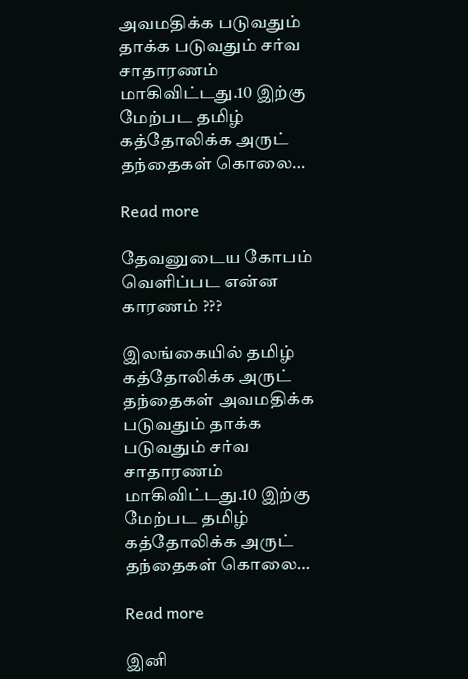அவமதிக்க படுவதும் தாக்க படுவதும் சர்வ சாதாரணம் மாகிவிட்டது.10 இற்கு மேற்பட தமிழ் கத்தோலிக்க அருட் தந்தைகள் கொலை…

Read more

தேவனுடைய கோபம் வெளிப்பட என்ன காரணம் ???

இலங்கையில் தமிழ் கத்தோலிக்க அருட் தந்தைகள் அவமதிக்க படுவதும் தாக்க படுவதும் சர்வ சாதாரணம் மாகிவிட்டது.10 இற்கு மேற்பட தமிழ் கத்தோலிக்க அருட் தந்தைகள் கொலை…

Read more

இனி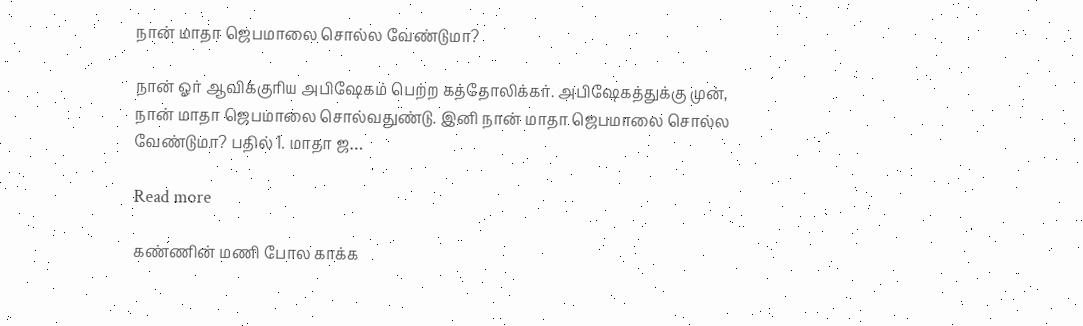நான் மாதா ஜெபமாலை சொல்ல வேண்டுமா?

நான் ஓர் ஆவிக்குரிய அபிஷேகம் பெற்ற கத்தோலிக்கர். அபிஷேகத்துக்கு முன், நான் மாதா ஜெபமாலை சொல்வதுண்டு. இனி நான் மாதா ஜெபமாலை சொல்ல வேண்டுமா? பதில் 1. மாதா ஜ…

Read more

கண்ணின் மணி போல காக்க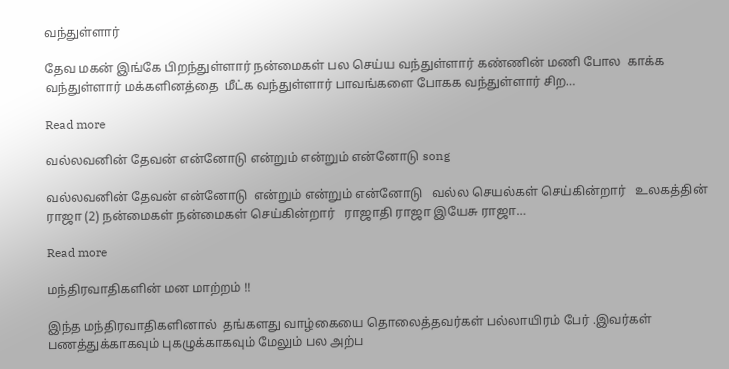வந்துள்ளார்

தேவ மகன் இங்கே பிறந்துள்ளார் நன்மைகள் பல செய்ய வந்துள்ளார் கண்ணின் மணி போல  காக்க வந்துள்ளார் மக்களினத்தை  மீட்க வந்துள்ளார் பாவங்களை போகக வந்துள்ளார் சிற…

Read more

வல்லவனின் தேவன் என்னோடு என்றும் என்றும் என்னோடு song

வல்லவனின் தேவன் என்னோடு  என்றும் என்றும் என்னோடு   வல்ல செயல்கள் செய்கின்றார்   உலகத்தின் ராஜா (2) நன்மைகள் நன்மைகள் செய்கின்றார்   ராஜாதி ராஜா இயேசு ராஜா…

Read more

மந்திரவாதிகளின் மன மாற்றம் !!

இந்த மந்திரவாதிகளினால்  தங்களது வாழ்கையை தொலைத்தவர்கள் பல்லாயிரம் பேர் .இவர்கள் பணத்துக்காகவும் புகழுக்காகவும் மேலும் பல அற்ப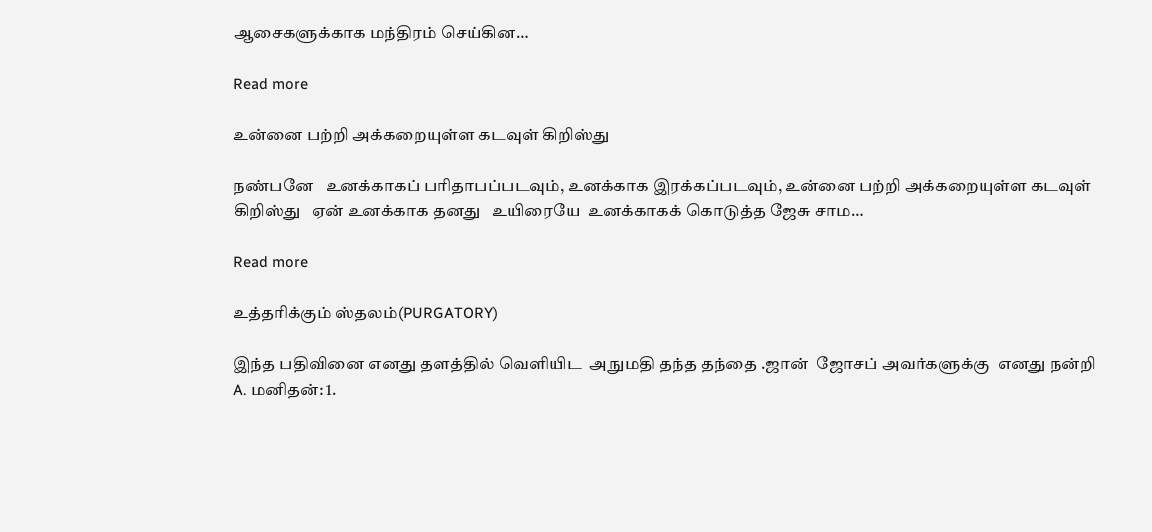ஆசைகளுக்காக மந்திரம் செய்கின…

Read more

உன்னை பற்றி அக்கறையுள்ள கடவுள் கிறிஸ்து

நண்பனே   உனக்காகப் பரிதாபப்படவும், உனக்காக இரக்கப்படவும், உன்னை பற்றி அக்கறையுள்ள கடவுள் கிறிஸ்து   ஏன் உனக்காக தனது   உயிரையே  உனக்காகக் கொடுத்த ஜேசு சாம…

Read more

உத்தரிக்கும் ஸ்தலம்(PURGATORY)

இந்த பதிவினை எனது தளத்தில் வெளியிட  அநுமதி தந்த தந்தை .ஜான்  ஜோசப் அவர்களுக்கு  எனது நன்றி A. மனிதன்: 1.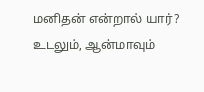மனிதன் என்றால் யார்? உடலும், ஆன்மாவும்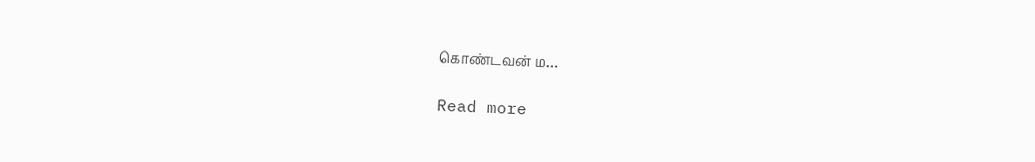கொண்டவன் ம…

Read more